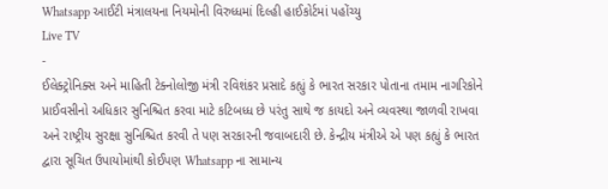Whatsapp આઈટી મંત્રાલયના નિયમોની વિરુધ્ધમાં દિલ્હી હાઈકોર્ટમાં પહોંચ્યુ
Live TV
-
ઈલેક્ટ્રોનિક્સ અને માહિતી ટેક્નોલોજી મંત્રી રવિશંકર પ્રસાદે કહ્યું કે ભારત સરકાર પોતાના તમામ નાગરિકોને પ્રાઈવસીનો અધિકાર સુનિશ્ચિત કરવા માટે કટિબધ્ધ છે પરંતુ સાથે જ કાયદો અને વ્યવસ્થા જાળવી રાખવા અને રાષ્ટ્રીય સુરક્ષા સુનિશ્ચિત કરવી તે પણ સરકારની જવાબદારી છે. કેન્દ્રીય મંત્રીએ એ પણ કહ્યું કે ભારત દ્વારા સૂચિત ઉપાયોમાંથી કોઈપણ Whatsapp ના સામાન્ય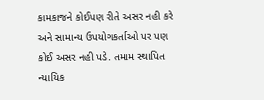કામકાજને કોઈપણ રીતે અસર નહી કરે અને સામાન્ય ઉપયોગકર્તાઓ પર પણ કોઈ અસર નહી પડે. તમામ સ્થાપિત ન્યાયિક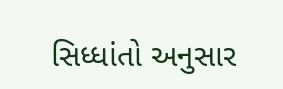સિધ્ધાંતો અનુસાર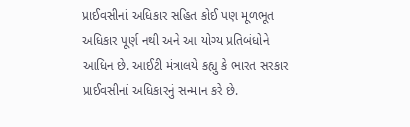પ્રાઈવસીનાં અધિકાર સહિત કોઈ પણ મૂળભૂત અધિકાર પૂર્ણ નથી અને આ યોગ્ય પ્રતિબંધોને આધિન છે. આઈટી મંત્રાલયે કહ્યુ કે ભારત સરકાર પ્રાઈવસીનાં અધિકારનું સન્માન કરે છે.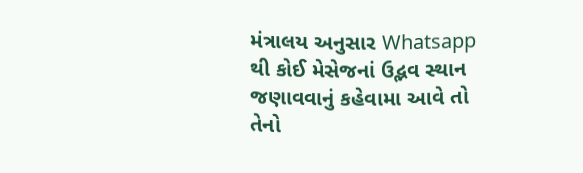મંત્રાલય અનુસાર Whatsapp થી કોઈ મેસેજનાં ઉદ્ભવ સ્થાન જણાવવાનું કહેવામા આવે તો તેનો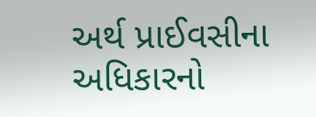અર્થ પ્રાઈવસીના અધિકારનો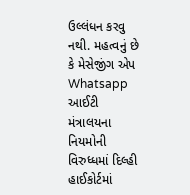ઉલ્લંધન કરવુ નથી. મહત્વનું છે કે મેસેજીંગ એપ Whatsapp આઈટી મંત્રાલયના નિયમોની વિરુધ્ધમાં દિલ્હી હાઈકોર્ટમાં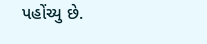પહોંચ્યુ છે.